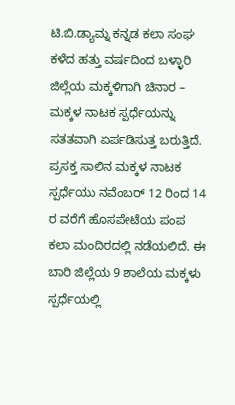ಟಿ.ಬಿ.ಡ್ಯಾಮ್ನ ಕನ್ನಡ ಕಲಾ ಸಂಘ ಕಳೆದ ಹತ್ತು ವರ್ಷದಿಂದ ಬಳ್ಳಾರಿ ಜಿಲ್ಲೆಯ ಮಕ್ಕಳಿಗಾಗಿ ಚಿನಾರ – ಮಕ್ಕಳ ನಾಟಕ ಸ್ಪರ್ಧೆಯನ್ನು ಸತತವಾಗಿ ಏರ್ಪಡಿಸುತ್ತ ಬರುತ್ತಿದೆ. ಪ್ರಸಕ್ತ ಸಾಲಿನ ಮಕ್ಕಳ ನಾಟಕ ಸ್ಪರ್ಧೆಯು ನವೆಂಬರ್ 12 ರಿಂದ 14 ರ ವರೆಗೆ ಹೊಸಪೇಟೆಯ ಪಂಪ ಕಲಾ ಮಂದಿರದಲ್ಲಿ ನಡೆಯಲಿದೆ. ಈ ಬಾರಿ ಜಿಲ್ಲೆಯ 9 ಶಾಲೆಯ ಮಕ್ಕಳು ಸ್ಪರ್ಧೆಯಲ್ಲಿ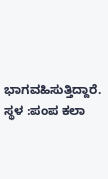ಭಾಗವಹಿಸುತ್ತಿದ್ದಾರೆ.
ಸ್ಥಳ :ಪಂಪ ಕಲಾ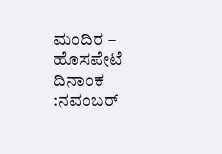ಮಂದಿರ – ಹೊಸಪೇಟೆ
ದಿನಾಂಕ :ನವಂಬರ್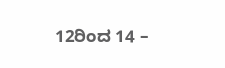12ರಿಂದ 14 –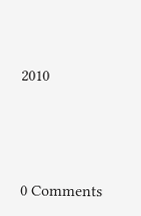2010





0 Comments